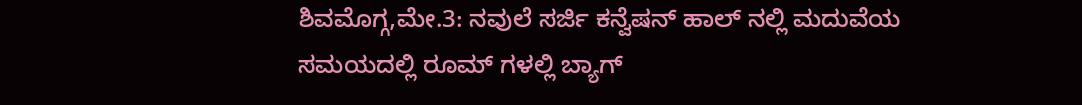ಶಿವಮೊಗ್ಗ,ಮೇ.3: ನವುಲೆ ಸರ್ಜಿ ಕನ್ವೆಷನ್ ಹಾಲ್ ನಲ್ಲಿ ಮದುವೆಯ ಸಮಯದಲ್ಲಿ ರೂಮ್ ಗಳಲ್ಲಿ ಬ್ಯಾಗ್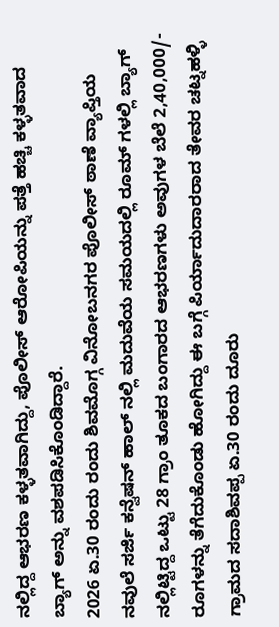ನಲ್ಲಿದ್ದ ಆಭರಣ ಕಳ್ಳತವಾಗಿದ್ದು, ಪೊಲೀಸ್ ಆರೋಪಿಯನ್ನು ಪತ್ತೆ ಹಚ್ಚಿ ಕಳ್ಳತವಾದ ಬ್ಯಾಗ್ ಅನ್ನು ವಶಪಡಿಸಿಕೊಂಡಿದ್ದಾರೆ.
2026 ಏ.30 ರಂದು ರಂದು ಶಿವಮೊಗ್ಗ ವಿನೋಬನಗರ ಪೊಲೀಸ್ ಠಾಣೆ ವ್ಯಾಪ್ತಿಯ ನವುಲೆ ಸರ್ಜಿ ಕನ್ವೆಷನ್ ಹಾಲ್ ನಲ್ಲಿ ಮದುವೆಯ ಸಮಯದಲ್ಲಿ ರೂಮ್ ಗಳಲ್ಲಿ ಬ್ಯಾಗ್ ನಲ್ಲಿಟ್ಟಿದ್ದ ಒಟ್ಟು 28 ಗ್ರಾಂ ತೂಕದ ಬಂಗಾರದ ಆಭರಣಗಳು ಅವುಗಳ ಬೆಲೆ 2,40,000/- ರೂಗಳನ್ನು ತೆಗೆದುಕೊಂಡು ಹೋಗಿದ್ದು ಈ ಬಗ್ಗೆ ಪಿರ್ಯಾದುದಾರರಾದ ತೇವರ ಚಟ್ನಹಳ್ಳಿ ಗ್ರಾಮದ ಸದಾಶಿವಪ್ಪ ಏ.30 ರಂದು ದೂರು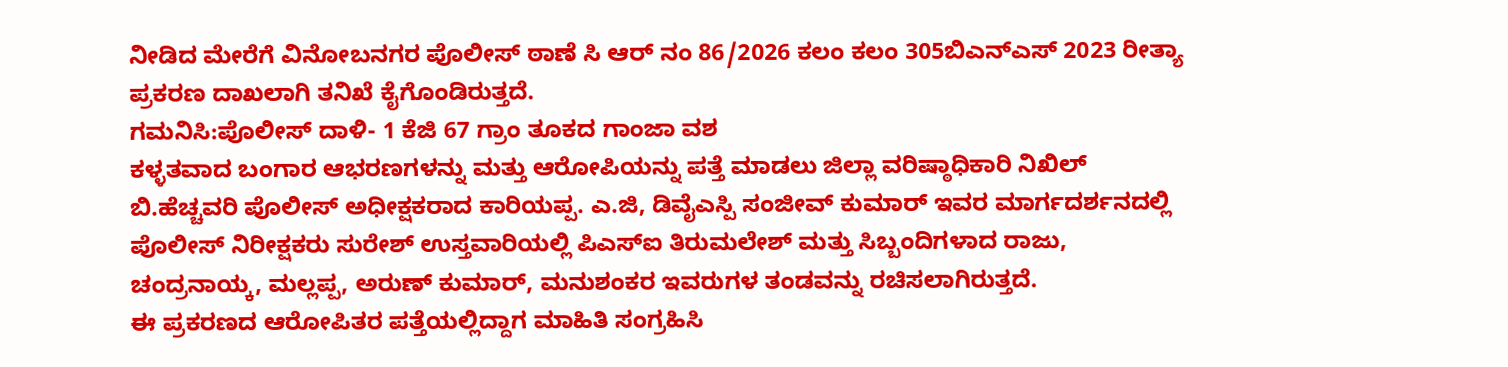ನೀಡಿದ ಮೇರೆಗೆ ವಿನೋಬನಗರ ಪೊಲೀಸ್ ಠಾಣೆ ಸಿ ಆರ್ ನಂ 86/2026 ಕಲಂ ಕಲಂ 305ಬಿಎನ್ಎಸ್ 2023 ರೀತ್ಯಾ ಪ್ರಕರಣ ದಾಖಲಾಗಿ ತನಿಖೆ ಕೈಗೊಂಡಿರುತ್ತದೆ.
ಗಮನಿಸಿ:ಪೊಲೀಸ್ ದಾಳಿ- 1 ಕೆಜಿ 67 ಗ್ರಾಂ ತೂಕದ ಗಾಂಜಾ ವಶ
ಕಳ್ಳತವಾದ ಬಂಗಾರ ಆಭರಣಗಳನ್ನು ಮತ್ತು ಆರೋಪಿಯನ್ನು ಪತ್ತೆ ಮಾಡಲು ಜಿಲ್ಲಾ ವರಿಷ್ಠಾಧಿಕಾರಿ ನಿಖಿಲ್ ಬಿ.ಹೆಚ್ಚವರಿ ಪೊಲೀಸ್ ಅಧೀಕ್ಷಕರಾದ ಕಾರಿಯಪ್ಪ. ಎ.ಜಿ, ಡಿವೈಎಸ್ಪಿ ಸಂಜೀವ್ ಕುಮಾರ್ ಇವರ ಮಾರ್ಗದರ್ಶನದಲ್ಲಿ ಪೊಲೀಸ್ ನಿರೀಕ್ಷಕರು ಸುರೇಶ್ ಉಸ್ತವಾರಿಯಲ್ಲಿ ಪಿಎಸ್ಐ ತಿರುಮಲೇಶ್ ಮತ್ತು ಸಿಬ್ಬಂದಿಗಳಾದ ರಾಜು, ಚಂದ್ರನಾಯ್ಕ, ಮಲ್ಲಪ್ಪ, ಅರುಣ್ ಕುಮಾರ್, ಮನುಶಂಕರ ಇವರುಗಳ ತಂಡವನ್ನು ರಚಿಸಲಾಗಿರುತ್ತದೆ.
ಈ ಪ್ರಕರಣದ ಆರೋಪಿತರ ಪತ್ತೆಯಲ್ಲಿದ್ದಾಗ ಮಾಹಿತಿ ಸಂಗ್ರಹಿಸಿ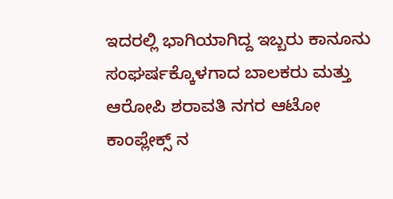ಇದರಲ್ಲಿ ಭಾಗಿಯಾಗಿದ್ದ ಇಬ್ಬರು ಕಾನೂನು ಸಂಘರ್ಷಕ್ಕೊಳಗಾದ ಬಾಲಕರು ಮತ್ತು ಆರೋಪಿ ಶರಾವತಿ ನಗರ ಆಟೋ ಕಾಂಪ್ಲೇಕ್ಸ್ ನ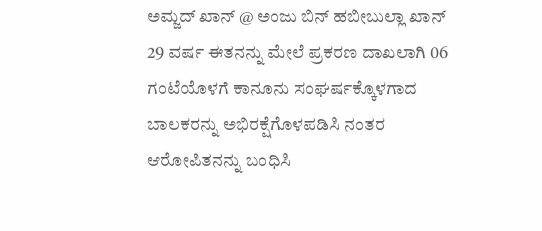ಅಮ್ಜದ್ ಖಾನ್ @ ಅಂಜು ಬಿನ್ ಹಬೀಬುಲ್ಲಾ ಖಾನ್ 29 ವರ್ಷ ಈತನನ್ನು ಮೇಲೆ ಪ್ರಕರಣ ದಾಖಲಾಗಿ 06 ಗಂಟೆಯೊಳಗೆ ಕಾನೂನು ಸಂಘರ್ಷಕ್ಕೊಳಗಾದ ಬಾಲಕರನ್ನು ಅಭಿರಕ್ಷೆಗೊಳಪಡಿಸಿ ನಂತರ ಆರೋಪಿತನನ್ನು ಬಂಧಿಸಿ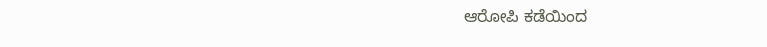ಆರೋಪಿ ಕಡೆಯಿಂದ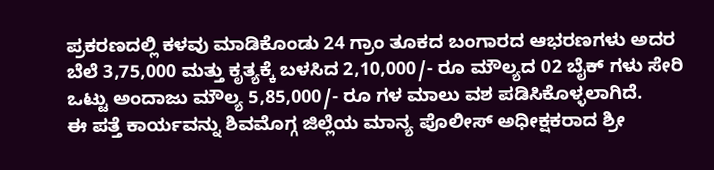ಪ್ರಕರಣದಲ್ಲಿ ಕಳವು ಮಾಡಿಕೊಂಡು 24 ಗ್ರಾಂ ತೂಕದ ಬಂಗಾರದ ಆಭರಣಗಳು ಅದರ ಬೆಲೆ 3,75,000 ಮತ್ತು ಕೃತ್ಯಕ್ಕೆ ಬಳಸಿದ 2,10,000/- ರೂ ಮೌಲ್ಯದ 02 ಬೈಕ್ ಗಳು ಸೇರಿ ಒಟ್ಟು ಅಂದಾಜು ಮೌಲ್ಯ 5,85,000/- ರೂ ಗಳ ಮಾಲು ವಶ ಪಡಿಸಿಕೊಳ್ಳಲಾಗಿದೆ.
ಈ ಪತ್ತೆ ಕಾರ್ಯವನ್ನು ಶಿವಮೊಗ್ಗ ಜಿಲ್ಲೆಯ ಮಾನ್ಯ ಪೊಲೀಸ್ ಅಧೀಕ್ಷಕರಾದ ಶ್ರೀ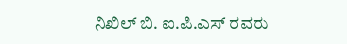ನಿಖಿಲ್ ಬಿ. ಐ.ಪಿ.ಎಸ್ ರವರು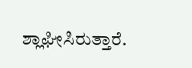ಶ್ಲಾಘೀಸಿರುತ್ತಾರೆ.